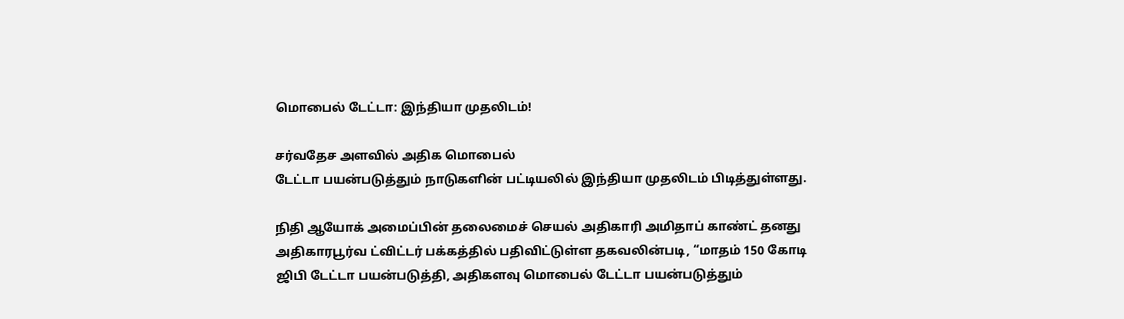மொபைல் டேட்டா: இந்தியா முதலிடம்!

சர்வதேச அளவில் அதிக மொபைல்
டேட்டா பயன்படுத்தும் நாடுகளின் பட்டியலில் இந்தியா முதலிடம் பிடித்துள்ளது.

நிதி ஆயோக் அமைப்பின் தலைமைச் செயல் அதிகாரி அமிதாப் காண்ட் தனது அதிகாரபூர்வ ட்விட்டர் பக்கத்தில் பதிவிட்டுள்ள தகவலின்படி, “மாதம் 150 கோடி ஜிபி டேட்டா பயன்படுத்தி, அதிகளவு மொபைல் டேட்டா பயன்படுத்தும்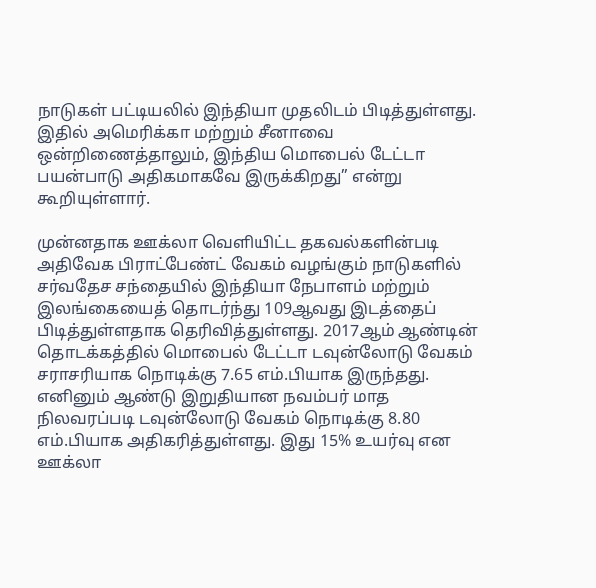நாடுகள் பட்டியலில் இந்தியா முதலிடம் பிடித்துள்ளது. இதில் அமெரிக்கா மற்றும் சீனாவை ஒன்றிணைத்தாலும், இந்திய மொபைல் டேட்டா பயன்பாடு அதிகமாகவே இருக்கிறது” என்று கூறியுள்ளார்.

முன்னதாக ஊக்லா வெளியிட்ட தகவல்களின்படி அதிவேக பிராட்பேண்ட் வேகம் வழங்கும் நாடுகளில் சர்வதேச சந்தையில் இந்தியா நேபாளம் மற்றும் இலங்கையைத் தொடர்ந்து 109ஆவது இடத்தைப் பிடித்துள்ளதாக தெரிவித்துள்ளது. 2017ஆம் ஆண்டின் தொடக்கத்தில் மொபைல் டேட்டா டவுன்லோடு வேகம் சராசரியாக நொடிக்கு 7.65 எம்.பியாக இருந்தது. எனினும் ஆண்டு இறுதியான நவம்பர் மாத நிலவரப்படி டவுன்லோடு வேகம் நொடிக்கு 8.80 எம்.பியாக அதிகரித்துள்ளது. இது 15% உயர்வு என ஊக்லா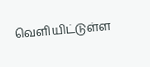வெளியிட்டுள்ள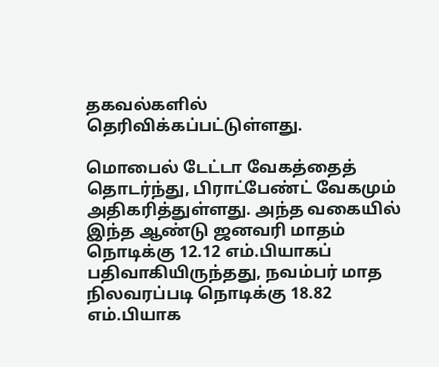தகவல்களில் தெரிவிக்கப்பட்டுள்ளது.

மொபைல் டேட்டா வேகத்தைத் தொடர்ந்து, பிராட்பேண்ட் வேகமும் அதிகரித்துள்ளது. அந்த வகையில் இந்த ஆண்டு ஜனவரி மாதம் நொடிக்கு 12.12 எம்.பியாகப் பதிவாகியிருந்தது, நவம்பர் மாத நிலவரப்படி நொடிக்கு 18.82 எம்.பியாக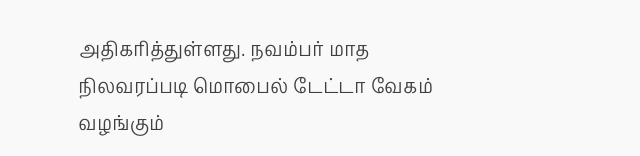அதிகரித்துள்ளது. நவம்பர் மாத நிலவரப்படி மொபைல் டேட்டா வேகம் வழங்கும்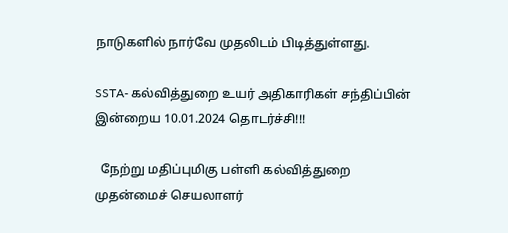நாடுகளில் நார்வே முதலிடம் பிடித்துள்ளது.

SSTA- கல்வித்துறை உயர் அதிகாரிகள் சந்திப்பின் இன்றைய 10.01.2024 தொடர்ச்சி!!!

  நேற்று மதிப்புமிகு பள்ளி கல்வித்துறை முதன்மைச் செயலாளர்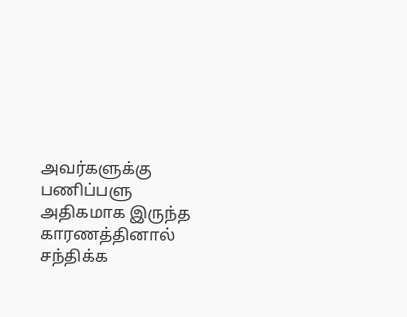அவர்களுக்கு பணிப்பளு அதிகமாக இருந்த காரணத்தினால் சந்திக்க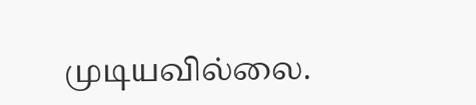முடியவில்லை.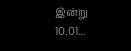இன்று 10.01...